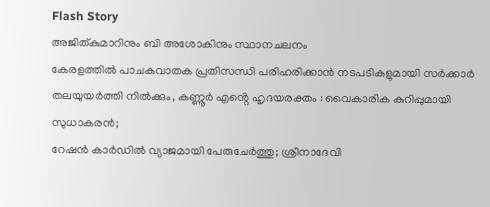Flash Story
അജിത്കുമാറിനും ബി അശോകിനും സ്ഥാനചലനം
കേരളത്തിൽ പാചകവാതക പ്രതിസന്ധി പരിഹരിക്കാൻ നടപടികളുമായി സർക്കാർ
തലയുയർത്തി നിൽക്കും, കണ്ണൂർ എൻ്റെ ഹൃദയരക്തം : വൈകാരിക കുറിപ്പുമായി സുധാകരൻ;
റേഷൻ കാർഡിൽ വ്യാജമായി പേരുചേർത്തു; ശ്രീനാദേവി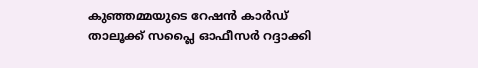കുഞ്ഞമ്മയുടെ റേഷൻ കാർഡ് താലൂക്ക് സപ്ലൈ ഓഫീസർ റദ്ദാക്കി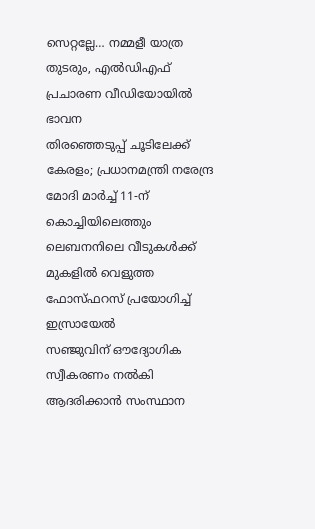സെറ്റല്ലേ… നമ്മളീ യാത്ര തുടരും, എൽഡിഎഫ് പ്രചാരണ വീഡിയോയിൽ ഭാവന
തിരഞ്ഞെടുപ്പ് ചൂടിലേക്ക് കേരളം; പ്രധാനമന്ത്രി നരേന്ദ്ര മോദി മാർച്ച് 11-ന് കൊച്ചിയിലെത്തും
ലെബനനിലെ വീടുകൾക്ക് മുകളിൽ വെളുത്ത ഫോസ്ഫറസ് പ്രയോഗിച്ച് ഇസ്രായേൽ
സഞ്ജുവിന് ഔദ്യോഗിക സ്വീകരണം നൽകി ആദരിക്കാൻ സംസ്ഥാന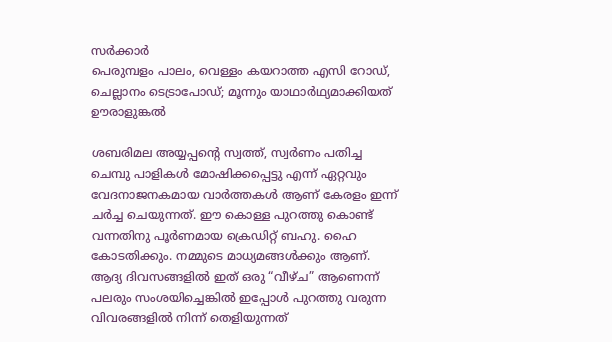സർക്കാർ
പെരുമ്പളം പാലം, വെള്ളം കയറാത്ത എസി റോഡ്, ചെല്ലാനം ടെട്രാപോഡ്; മൂന്നും യാഥാര്‍ഥ്യമാക്കിയത് ഊരാളുങ്കൽ

ശബരിമല അയ്യപ്പന്റെ സ്വത്ത്, സ്വർണം പതിച്ച ചെമ്പു പാളികൾ മോഷിക്കപ്പെട്ടു എന്ന് ഏറ്റവും വേദനാജനകമായ വാർത്തകൾ ആണ് കേരളം ഇന്ന് ചർച്ച ചെയുന്നത്. ഈ കൊള്ള പുറത്തു കൊണ്ട് വന്നതിനു പൂർണമായ ക്രെഡിറ്റ് ബഹു. ഹൈ കോടതിക്കും. നമ്മുടെ മാധ്യമങ്ങൾക്കും ആണ്. ആദ്യ ദിവസങ്ങളിൽ ഇത് ഒരു “വീഴ്‌ച” ആണെന്ന് പലരും സംശയിച്ചെങ്കിൽ ഇപ്പോൾ പുറത്തു വരുന്ന വിവരങ്ങളിൽ നിന്ന് തെളിയുന്നത്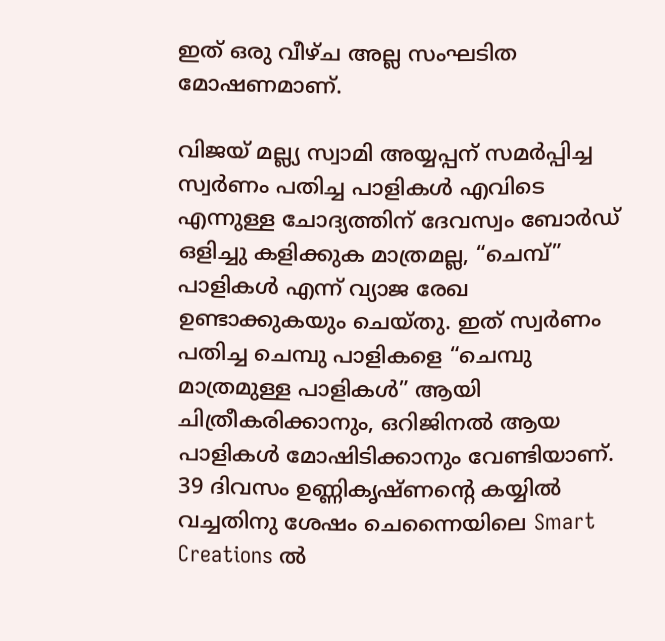ഇത് ഒരു വീഴ്ച അല്ല സംഘടിത മോഷണമാണ്.

വിജയ് മല്ല്യ സ്വാമി അയ്യപ്പന് സമർപ്പിച്ച സ്വർണം പതിച്ച പാളികൾ എവിടെ എന്നുള്ള ചോദ്യത്തിന് ദേവസ്വം ബോർഡ് ഒളിച്ചു കളിക്കുക മാത്രമല്ല, “ചെമ്പ്” പാളികൾ എന്ന് വ്യാജ രേഖ ഉണ്ടാക്കുകയും ചെയ്‌തു. ഇത് സ്വർണം പതിച്ച ചെമ്പു പാളികളെ “ചെമ്പു മാത്രമുള്ള പാളികൾ” ആയി ചിത്രീകരിക്കാനും, ഒറിജിനൽ ആയ പാളികൾ മോഷിടിക്കാനും വേണ്ടിയാണ്. 39 ദിവസം ഉണ്ണികൃഷ്‌ണൻ്റെ കയ്യിൽ വച്ചതിനു ശേഷം ചെന്നൈയിലെ Smart Creations ൽ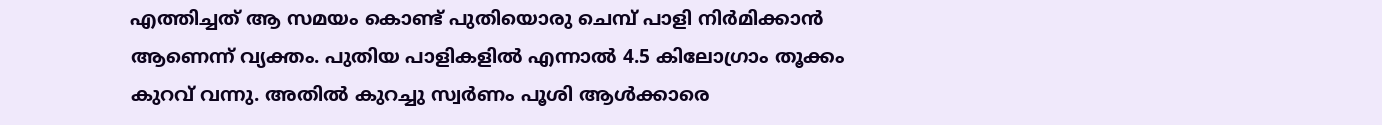എത്തിച്ചത് ആ സമയം കൊണ്ട് പുതിയൊരു ചെമ്പ് പാളി നിർമിക്കാൻ ആണെന്ന് വ്യക്തം. പുതിയ പാളികളിൽ എന്നാൽ 4.5 കിലോഗ്രാം തൂക്കം കുറവ് വന്നു. അതിൽ കുറച്ചു സ്വർണം പൂശി ആൾക്കാരെ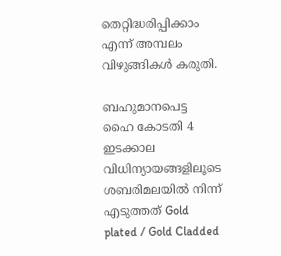തെറ്റിദ്ധരിപ്പിക്കാം എന്ന് അമ്പലം വിഴുങ്ങികൾ കരുതി.

ബഹുമാനപെട്ട ഹൈ കോടതി 4 ഇടക്കാല വിധിന്യായങ്ങളിലൂടെ ശബരിമലയിൽ നിന്ന് എടുത്തത് Gold plated / Gold Cladded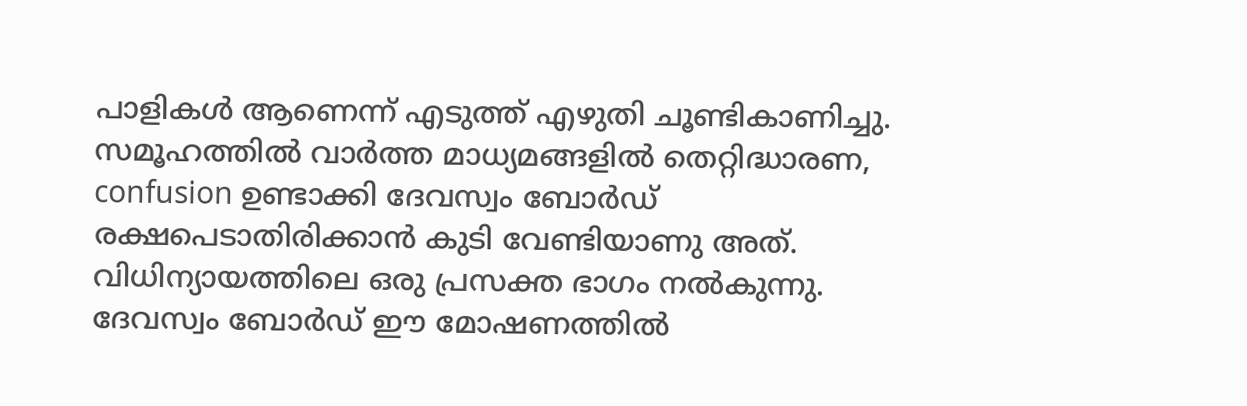പാളികൾ ആണെന്ന് എടുത്ത് എഴുതി ചൂണ്ടികാണിച്ചു. സമൂഹത്തിൽ വാർത്ത മാധ്യമങ്ങളിൽ തെറ്റിദ്ധാരണ, confusion ഉണ്ടാക്കി ദേവസ്വം ബോർഡ് രക്ഷപെടാതിരിക്കാൻ കുടി വേണ്ടിയാണു അത്. വിധിന്യായത്തിലെ ഒരു പ്രസക്ത ഭാഗം നൽകുന്നു. ദേവസ്വം ബോർഡ് ഈ മോഷണത്തിൽ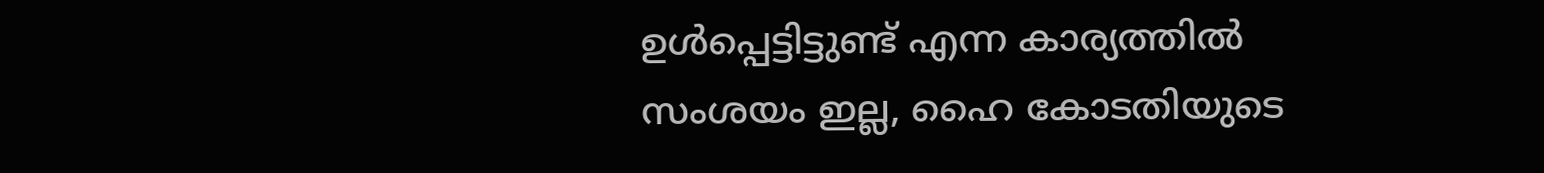ഉൾപ്പെട്ടിട്ടുണ്ട് എന്ന കാര്യത്തിൽ സംശയം ഇല്ല, ഹൈ കോടതിയുടെ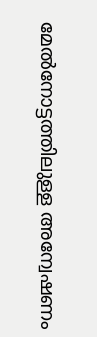മേൽനോട്ടത്തിലുള്ള അന്വേഷണം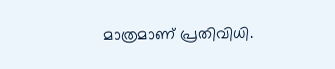മാത്രമാണ് പ്രതിവിധി.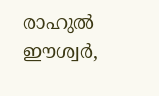രാഹുൽ ഈശ്വർ,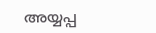അയ്യപ്പ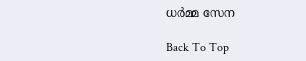ധർമ്മ സേന

Back To Top